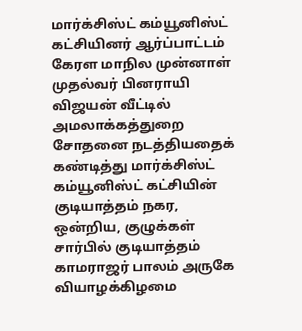மார்க்சிஸ்ட் கம்யூனிஸ்ட் கட்சியினர் ஆர்ப்பாட்டம்
கேரள மாநில முன்னாள் முதல்வர் பினராயி விஜயன் வீட்டில் அமலாக்கத்துறை சோதனை நடத்தியதைக் கண்டித்து மார்க்சிஸ்ட் கம்யூனிஸ்ட் கட்சியின் குடியாத்தம் நகர, ஒன்றிய, குழுக்கள் சார்பில் குடியாத்தம் காமராஜர் பாலம் அருகே வியாழக்கிழமை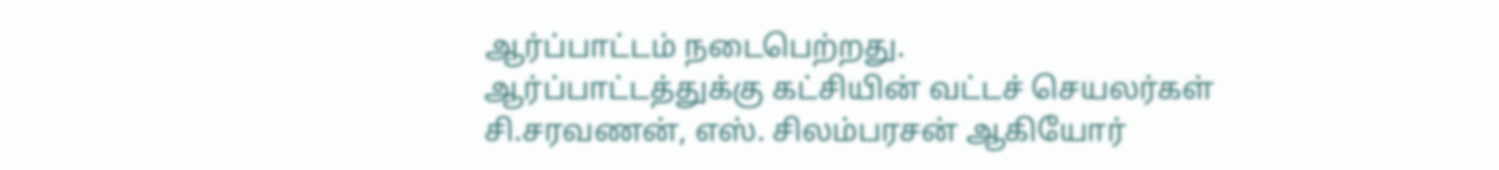ஆர்ப்பாட்டம் நடைபெற்றது.
ஆர்ப்பாட்டத்துக்கு கட்சியின் வட்டச் செயலர்கள் சி.சரவணன், எஸ். சிலம்பரசன் ஆகியோர்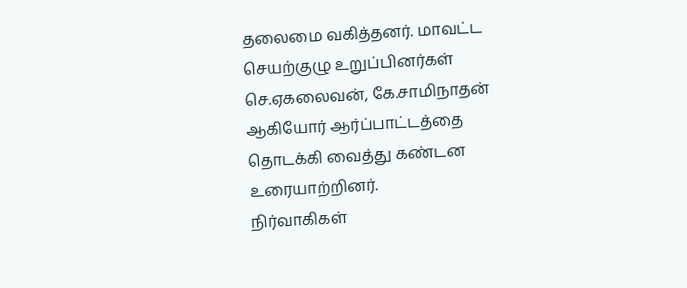தலைமை வகித்தனர். மாவட்ட செயற்குழு உறுப்பினர்கள் செ.ஏகலைவன், கே.சாமிநாதன் ஆகியோர் ஆர்ப்பாட்டத்தை தொடக்கி வைத்து கண்டன உரையாற்றினர்.
நிர்வாகிகள்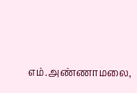எம்.அண்ணாமலை,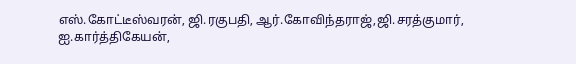எஸ்.கோட்டீஸ்வரன், ஜி.ரகுபதி, ஆர்.கோவிந்தராஜ்,ஜி.சரத்குமார், ஐ.கார்த்திகேயன்,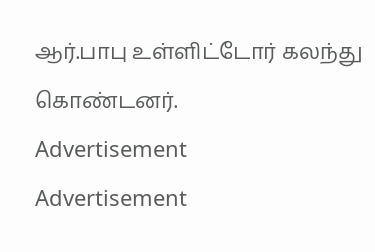ஆர்.பாபு உள்ளிட்டோர் கலந்து கொண்டனர்.
Advertisement
Advertisement